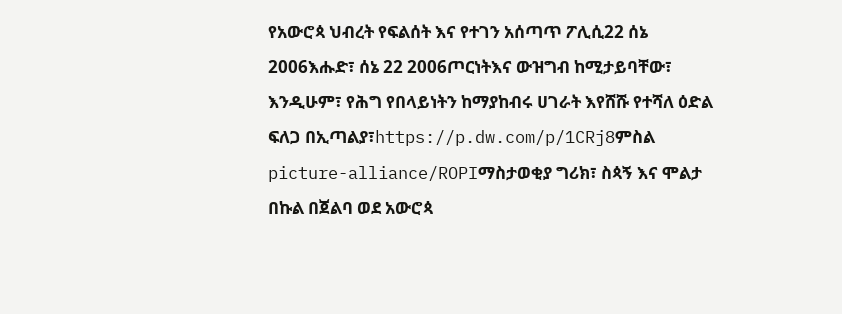የአውሮጳ ህብረት የፍልሰት እና የተገን አሰጣጥ ፖሊሲ22 ሰኔ 2006እሑድ፣ ሰኔ 22 2006ጦርነትእና ውዝግብ ከሚታይባቸው፣ እንዲሁም፣ የሕግ የበላይነትን ከማያከብሩ ሀገራት እየሸሹ የተሻለ ዕድል ፍለጋ በኢጣልያ፣https://p.dw.com/p/1CRj8ምስል picture-alliance/ROPIማስታወቂያ ግሪክ፣ ስጳኝ እና ሞልታ በኩል በጀልባ ወደ አውሮጳ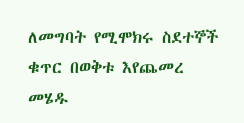ለመግባት የሚሞክሩ ስደተኞች ቁጥር በወቅቱ እየጨመረ መሄዱ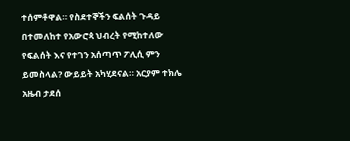ተሰምቶዋል። የስደተኞችን ፍልሰት ጉዳይ በተመለከተ የአውሮጳ ህብረት የሚከተለው የፍልሰት እና የተገን አሰጣጥ ፖሊሲ ምን ይመስላል? ውይይት አካሂደናል። አርያም ተክሌ አዜብ ታደሰ